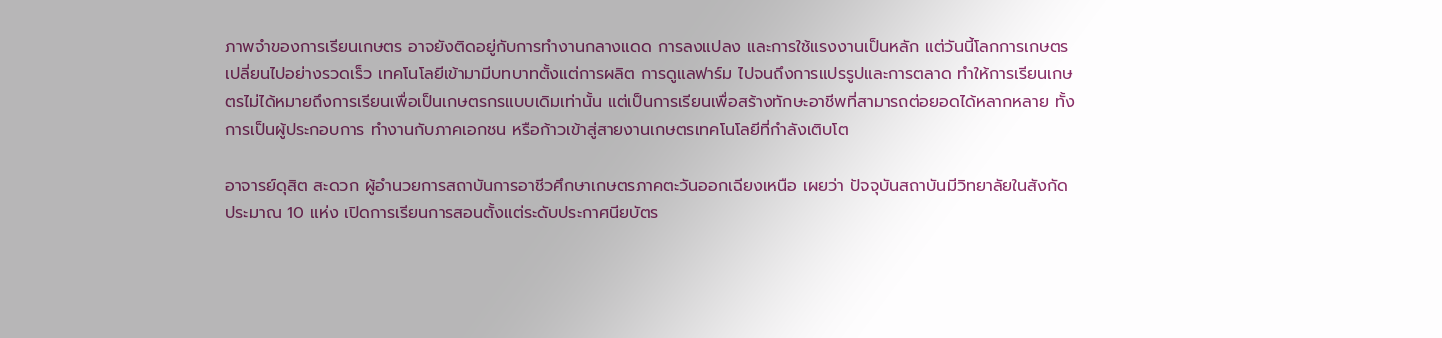ภาพจำของการเรียนเกษตร อาจยังติดอยู่กับการทำงานกลางแดด การลงแปลง และการใช้แรงงานเป็นหลัก แต่วันนี้โลกการเกษตรเปลี่ยนไปอย่างรวดเร็ว เทคโนโลยีเข้ามามีบทบาทตั้งแต่การผลิต การดูแลฟาร์ม ไปจนถึงการแปรรูปและการตลาด ทำให้การเรียนเกษตรไม่ได้หมายถึงการเรียนเพื่อเป็นเกษตรกรแบบเดิมเท่านั้น แต่เป็นการเรียนเพื่อสร้างทักษะอาชีพที่สามารถต่อยอดได้หลากหลาย ทั้งการเป็นผู้ประกอบการ ทำงานกับภาคเอกชน หรือก้าวเข้าสู่สายงานเกษตรเทคโนโลยีที่กำลังเติบโต

อาจารย์ดุสิต สะดวก ผู้อำนวยการสถาบันการอาชีวศึกษาเกษตรภาคตะวันออกเฉียงเหนือ เผยว่า ปัจจุบันสถาบันมีวิทยาลัยในสังกัดประมาณ 10 แห่ง เปิดการเรียนการสอนตั้งแต่ระดับประกาศนียบัตร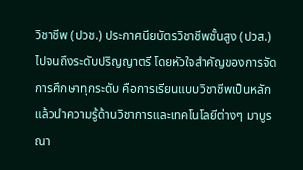วิชาชีพ (ปวช.) ประกาศนียบัตรวิชาชีพชั้นสูง (ปวส.) ไปจนถึงระดับปริญญาตรี โดยหัวใจสำคัญของการจัดการศึกษาทุกระดับ คือการเรียนแบบวิชาชีพเป็นหลัก แล้วนำความรู้ด้านวิชาการและเทคโนโลยีต่างๆ มาบูรณา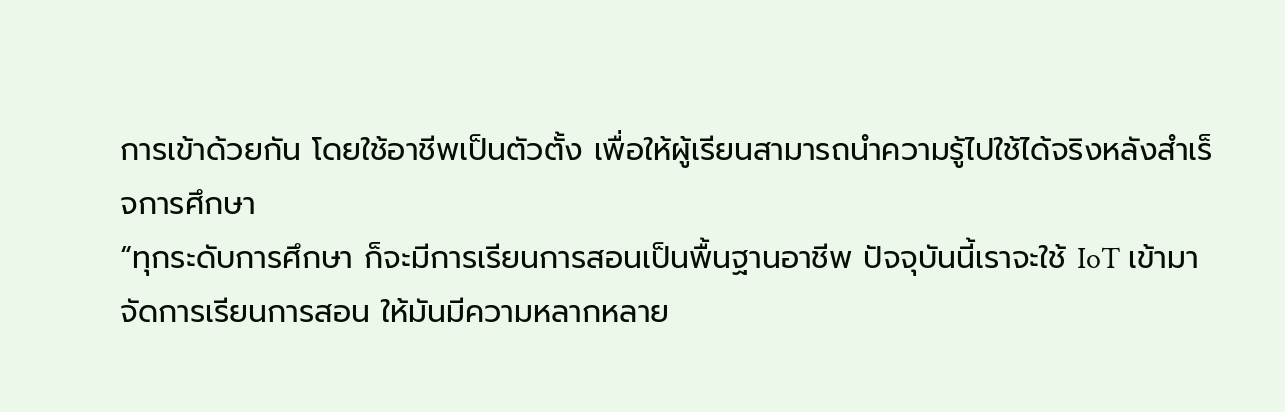การเข้าด้วยกัน โดยใช้อาชีพเป็นตัวตั้ง เพื่อให้ผู้เรียนสามารถนำความรู้ไปใช้ได้จริงหลังสำเร็จการศึกษา
“ทุกระดับการศึกษา ก็จะมีการเรียนการสอนเป็นพื้นฐานอาชีพ ปัจจุบันนี้เราจะใช้ IoT เข้ามาจัดการเรียนการสอน ให้มันมีความหลากหลาย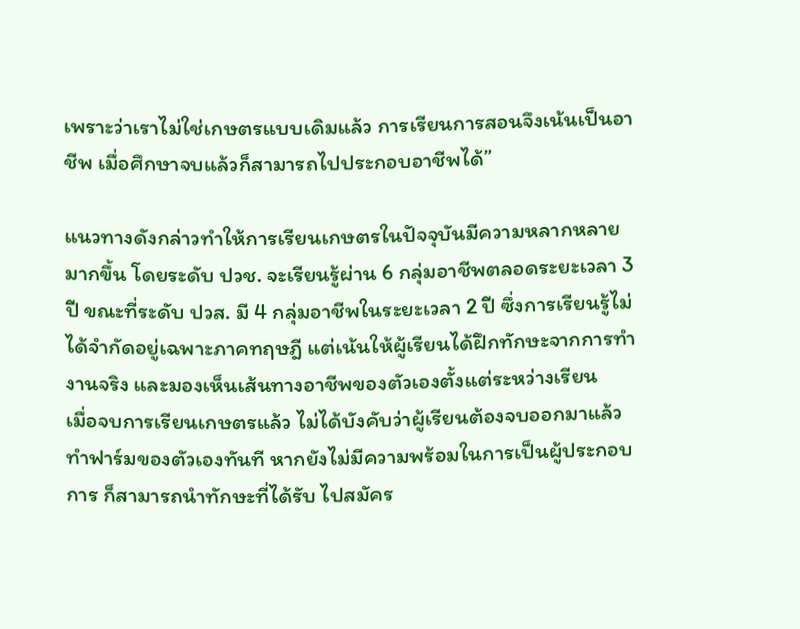เพราะว่าเราไม่ใช่เกษตรแบบเดิมแล้ว การเรียนการสอนจึงเน้นเป็นอาชีพ เมื่อศึกษาจบแล้วก็สามารถไปประกอบอาชีพได้”

แนวทางดังกล่าวทำให้การเรียนเกษตรในปัจจุบันมีความหลากหลายมากขึ้น โดยระดับ ปวช. จะเรียนรู้ผ่าน 6 กลุ่มอาชีพตลอดระยะเวลา 3 ปี ขณะที่ระดับ ปวส. มี 4 กลุ่มอาชีพในระยะเวลา 2 ปี ซึ่งการเรียนรู้ไม่ได้จำกัดอยู่เฉพาะภาคทฤษฎี แต่เน้นให้ผู้เรียนได้ฝึกทักษะจากการทำงานจริง และมองเห็นเส้นทางอาชีพของตัวเองตั้งแต่ระหว่างเรียน
เมื่อจบการเรียนเกษตรแล้ว ไม่ได้บังคับว่าผู้เรียนต้องจบออกมาแล้วทำฟาร์มของตัวเองทันที หากยังไม่มีความพร้อมในการเป็นผู้ประกอบการ ก็สามารถนำทักษะที่ได้รับ ไปสมัคร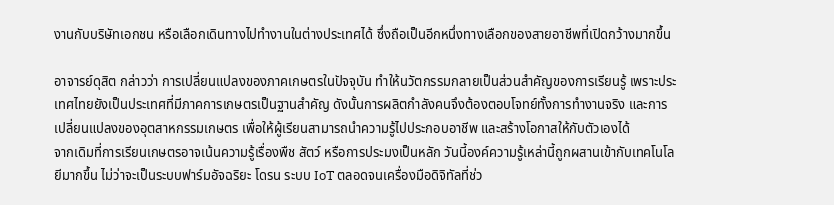งานกับบริษัทเอกชน หรือเลือกเดินทางไปทำงานในต่างประเทศได้ ซึ่งถือเป็นอีกหนึ่งทางเลือกของสายอาชีพที่เปิดกว้างมากขึ้น

อาจารย์ดุสิต กล่าวว่า การเปลี่ยนแปลงของภาคเกษตรในปัจจุบัน ทำให้นวัตกรรมกลายเป็นส่วนสำคัญของการเรียนรู้ เพราะประเทศไทยยังเป็นประเทศที่มีภาคการเกษตรเป็นฐานสำคัญ ดังนั้นการผลิตกำลังคนจึงต้องตอบโจทย์ทั้งการทำงานจริง และการเปลี่ยนแปลงของอุตสาหกรรมเกษตร เพื่อให้ผู้เรียนสามารถนำความรู้ไปประกอบอาชีพ และสร้างโอกาสให้กับตัวเองได้
จากเดิมที่การเรียนเกษตรอาจเน้นความรู้เรื่องพืช สัตว์ หรือการประมงเป็นหลัก วันนี้องค์ความรู้เหล่านี้ถูกผสานเข้ากับเทคโนโลยีมากขึ้น ไม่ว่าจะเป็นระบบฟาร์มอัจฉริยะ โดรน ระบบ IoT ตลอดจนเครื่องมือดิจิทัลที่ช่ว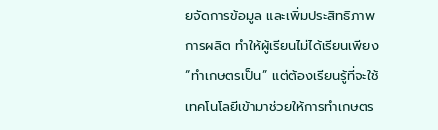ยจัดการข้อมูล และเพิ่มประสิทธิภาพการผลิต ทำให้ผู้เรียนไม่ได้เรียนเพียง “ทำเกษตรเป็น” แต่ต้องเรียนรู้ที่จะใช้เทคโนโลยีเข้ามาช่วยให้การทำเกษตร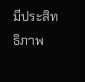มีประสิทธิภาพ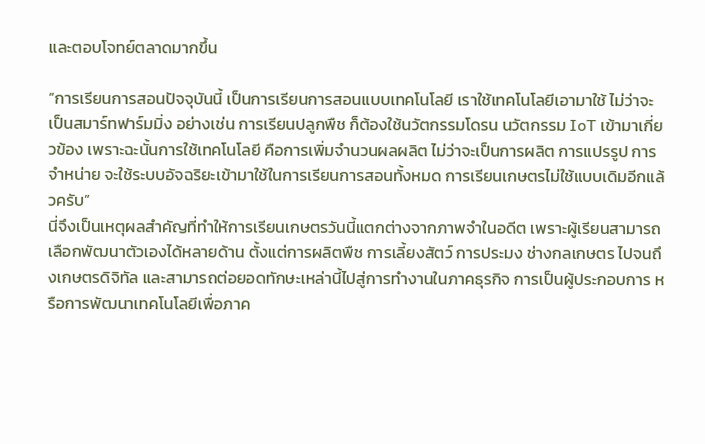และตอบโจทย์ตลาดมากขึ้น

“การเรียนการสอนปัจจุบันนี้ เป็นการเรียนการสอนแบบเทคโนโลยี เราใช้เทคโนโลยีเอามาใช้ ไม่ว่าจะเป็นสมาร์ทฟาร์มมิ่ง อย่างเช่น การเรียนปลูกพืช ก็ต้องใช้นวัตกรรมโดรน นวัตกรรม IoT เข้ามาเกี่ยวข้อง เพราะฉะนั้นการใช้เทคโนโลยี คือการเพิ่มจำนวนผลผลิต ไม่ว่าจะเป็นการผลิต การแปรรูป การจำหน่าย จะใช้ระบบอัจฉริยะเข้ามาใช้ในการเรียนการสอนทั้งหมด การเรียนเกษตรไม่ใช้แบบเดิมอีกแล้วครับ”
นี่จึงเป็นเหตุผลสำคัญที่ทำให้การเรียนเกษตรวันนี้แตกต่างจากภาพจำในอดีต เพราะผู้เรียนสามารถเลือกพัฒนาตัวเองได้หลายด้าน ตั้งแต่การผลิตพืช การเลี้ยงสัตว์ การประมง ช่างกลเกษตร ไปจนถึงเกษตรดิจิทัล และสามารถต่อยอดทักษะเหล่านี้ไปสู่การทำงานในภาคธุรกิจ การเป็นผู้ประกอบการ หรือการพัฒนาเทคโนโลยีเพื่อภาค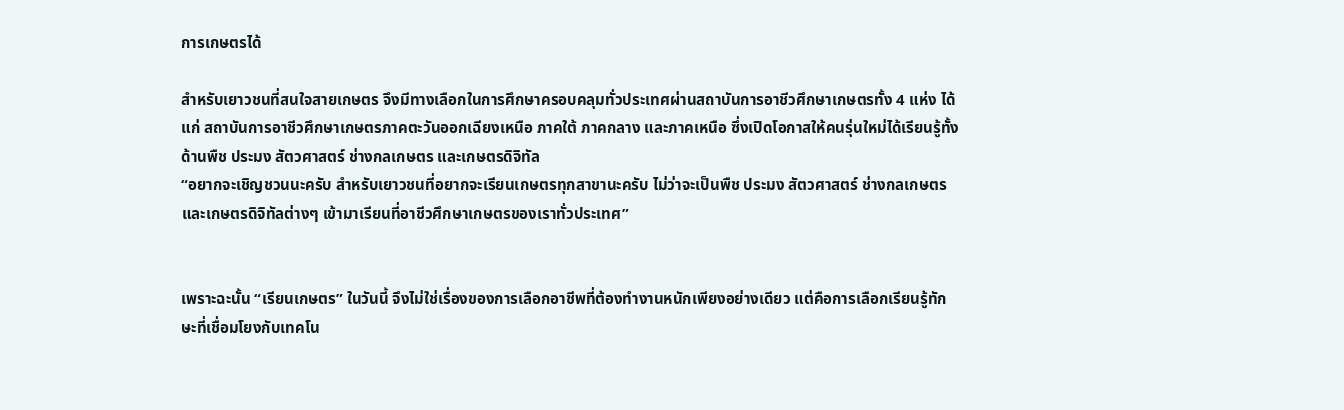การเกษตรได้

สำหรับเยาวชนที่สนใจสายเกษตร จึงมีทางเลือกในการศึกษาครอบคลุมทั่วประเทศผ่านสถาบันการอาชีวศึกษาเกษตรทั้ง 4 แห่ง ได้แก่ สถาบันการอาชีวศึกษาเกษตรภาคตะวันออกเฉียงเหนือ ภาคใต้ ภาคกลาง และภาคเหนือ ซึ่งเปิดโอกาสให้คนรุ่นใหม่ได้เรียนรู้ทั้งด้านพืช ประมง สัตวศาสตร์ ช่างกลเกษตร และเกษตรดิจิทัล
“อยากจะเชิญชวนนะครับ สำหรับเยาวชนที่อยากจะเรียนเกษตรทุกสาขานะครับ ไม่ว่าจะเป็นพืช ประมง สัตวศาสตร์ ช่างกลเกษตร และเกษตรดิจิทัลต่างๆ เข้ามาเรียนที่อาชีวศึกษาเกษตรของเราทั่วประเทศ”


เพราะฉะนั้น “เรียนเกษตร” ในวันนี้ จึงไม่ใช่เรื่องของการเลือกอาชีพที่ต้องทำงานหนักเพียงอย่างเดียว แต่คือการเลือกเรียนรู้ทักษะที่เชื่อมโยงกับเทคโน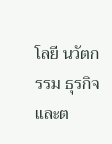โลยี นวัตกรรม ธุรกิจ และต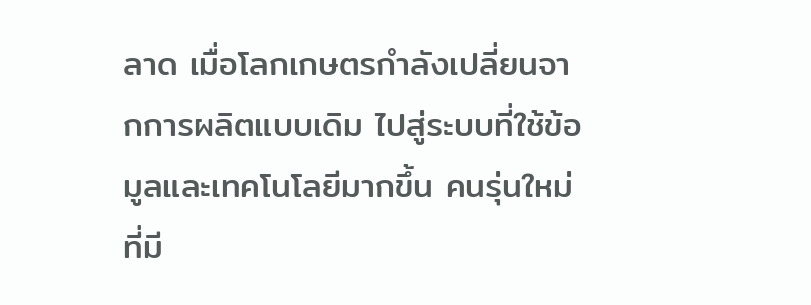ลาด เมื่อโลกเกษตรกำลังเปลี่ยนจากการผลิตแบบเดิม ไปสู่ระบบที่ใช้ข้อมูลและเทคโนโลยีมากขึ้น คนรุ่นใหม่ที่มี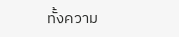ทั้งความ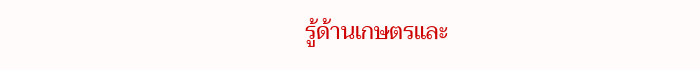รู้ด้านเกษตรและ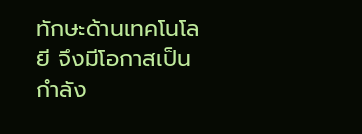ทักษะด้านเทคโนโลยี จึงมีโอกาสเป็นกำลัง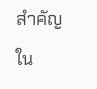สำคัญใน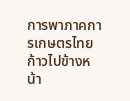การพาภาคการเกษตรไทยก้าวไปข้างหน้า